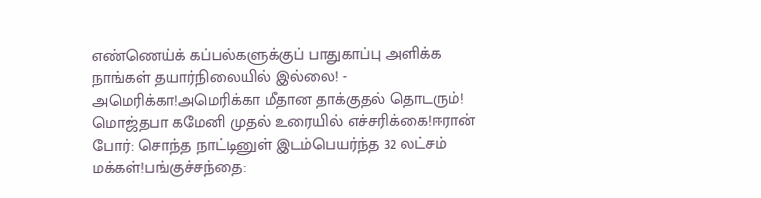எண்ணெய்க் கப்பல்களுக்குப் பாதுகாப்பு அளிக்க நாங்கள் தயார்நிலையில் இல்லை! - அமெரிக்கா!அமெரிக்கா மீதான தாக்குதல் தொடரும்! மொஜ்தபா கமேனி முதல் உரையில் எச்சரிக்கை!ஈரான் போர்: சொந்த நாட்டினுள் இடம்பெயர்ந்த 32 லட்சம் மக்கள்!பங்குச்சந்தை: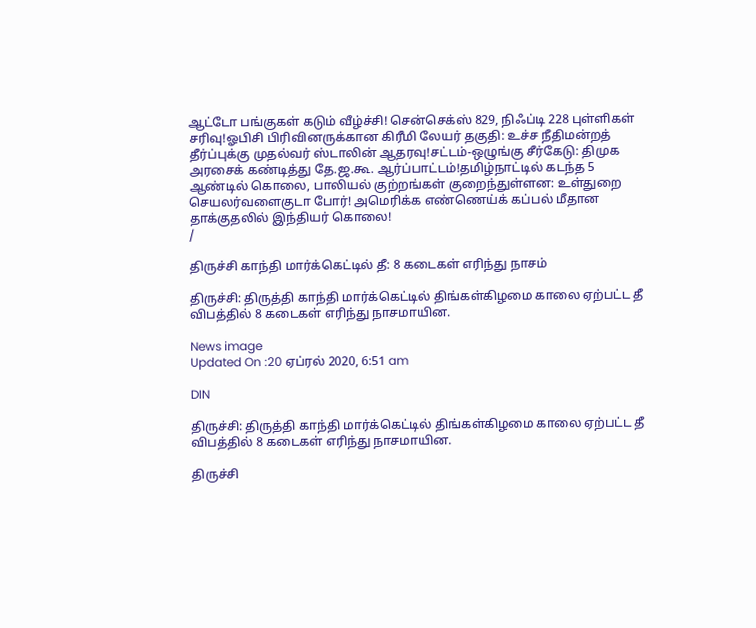ஆட்டோ பங்குகள் கடும் வீழ்ச்சி! சென்செக்ஸ் 829, நிஃப்டி 228 புள்ளிகள் சரிவு!ஓபிசி பிரிவினருக்கான கிரீமி லேயர் தகுதி: உச்ச நீதிமன்றத் தீர்ப்புக்கு முதல்வர் ஸ்டாலின் ஆதரவு!சட்டம்-ஒழுங்கு சீர்கேடு: திமுக அரசைக் கண்டித்து தே.ஜ.கூ. ஆர்ப்பாட்டம்!தமிழ்நாட்டில் கடந்த 5 ஆண்டில் கொலை, பாலியல் குற்றங்கள் குறைந்துள்ளன: உள்துறை செயலர்வளைகுடா போர்! அமெரிக்க எண்ணெய்க் கப்பல் மீதான தாக்குதலில் இந்தியர் கொலை!
/

திருச்சி காந்தி மார்க்கெட்டில் தீ: 8 கடைகள் எரிந்து நாசம்

திருச்சி: திருத்தி காந்தி மார்க்கெட்டில் திங்கள்கிழமை காலை ஏற்பட்ட தீ விபத்தில் 8 கடைகள் எரிந்து நாசமாயின.

News image
Updated On :20 ஏப்ரல் 2020, 6:51 am

DIN

திருச்சி: திருத்தி காந்தி மார்க்கெட்டில் திங்கள்கிழமை காலை ஏற்பட்ட தீ விபத்தில் 8 கடைகள் எரிந்து நாசமாயின.

திருச்சி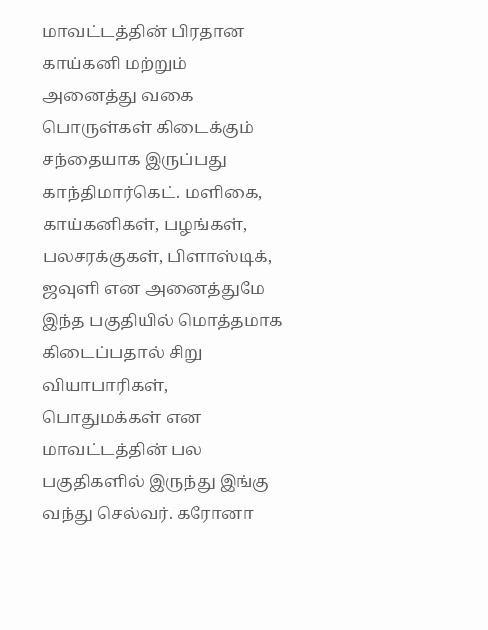மாவட்டத்தின் பிரதான காய்கனி மற்றும் அனைத்து வகை பொருள்கள் கிடைக்கும் சந்தையாக இருப்பது காந்திமார்கெட். மளிகை, காய்கனிகள், பழங்கள், பலசரக்குகள், பிளாஸ்டிக், ஜவுளி என அனைத்துமே இந்த பகுதியில் மொத்தமாக கிடைப்பதால் சிறு வியாபாரிகள், பொதுமக்கள் என மாவட்டத்தின் பல பகுதிகளில் இருந்து இங்கு வந்து செல்வர். கரோனா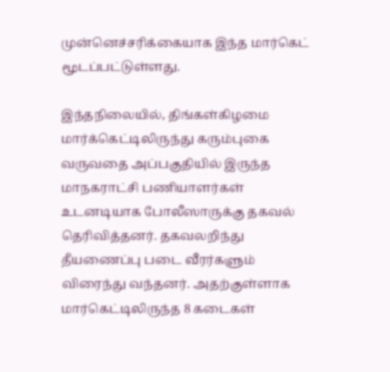முன்னெச்சரிக்கையாக இந்த மார்கெட் மூடப்பட்டுள்ளது.

இந்தநிலையில், திங்கள்கிழமை மார்க்கெட்டிலிருந்து கரும்புகை வருவதை அப்பகுதியில் இருந்த மாநகராட்சி பணியாளர்கள் உடனடியாக போலீஸாருக்கு தகவல் தெரிவித்தனர். தகவலறிந்து தீயணைப்பு படை வீரர்களும் விரைந்து வந்தனர். அதற்குள்ளாக மார்கெட்டிலிருந்த 8 கடைகள்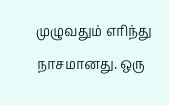முழுவதும் எரிந்து நாசமானது. ஒரு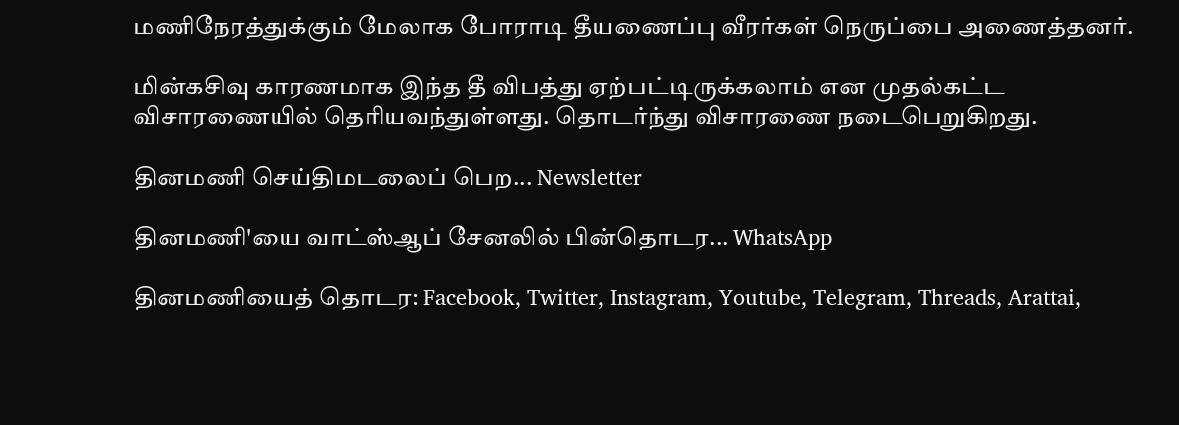மணிநேரத்துக்கும் மேலாக போராடி தீயணைப்பு வீரர்கள் நெருப்பை அணைத்தனர்.

மின்கசிவு காரணமாக இந்த தீ விபத்து ஏற்பட்டிருக்கலாம் என முதல்கட்ட விசாரணையில் தெரியவந்துள்ளது. தொடர்ந்து விசாரணை நடைபெறுகிறது.

தினமணி செய்திமடலைப் பெற... Newsletter

தினமணி'யை வாட்ஸ்ஆப் சேனலில் பின்தொடர... WhatsApp

தினமணியைத் தொடர: Facebook, Twitter, Instagram, Youtube, Telegram, Threads, Arattai,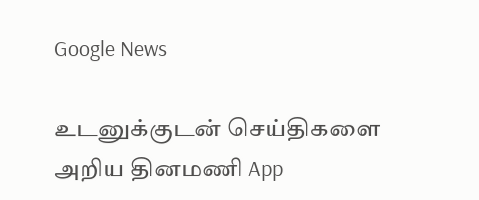Google News

உடனுக்குடன் செய்திகளை அறிய தினமணி App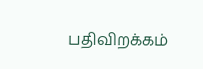பதிவிறக்கம்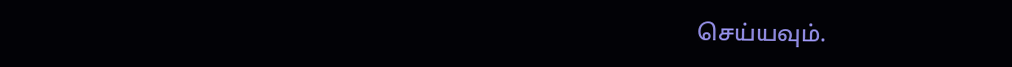செய்யவும்.